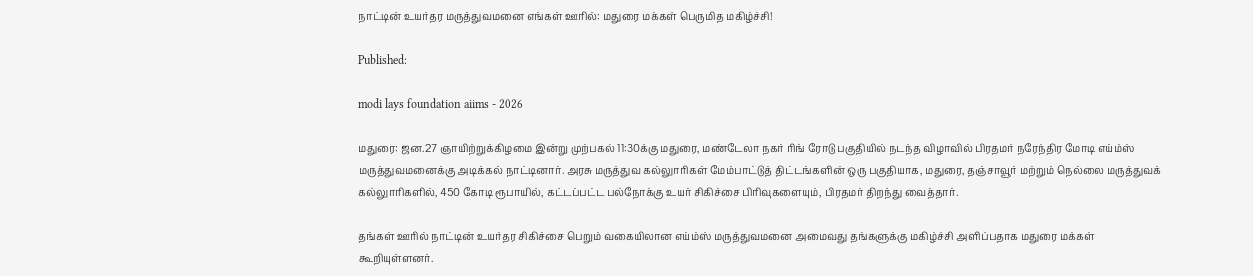நாட்டின் உயர்தர மருத்துவமனை எங்கள் ஊரில்: மதுரை மக்கள் பெருமித மகிழ்ச்சி!

Published:

modi lays foundation aiims - 2026

மதுரை: ஜன.27 ஞாயிற்றுக்கிழமை இன்று முற்பகல் 11:30க்கு மதுரை, மண்டேலா நகர் ரிங் ரோடு பகுதியில் நடந்த விழாவில் பிரதமர் நரேந்திர மோடி எய்ம்ஸ் மருத்துவமனைக்கு அடிக்கல் நாட்டினார். அரசு மருத்துவ கல்லுாரிகள் மேம்பாட்டுத் திட்டங்களின் ஒரு பகுதியாக, மதுரை, தஞ்சாவூர் மற்றும் நெல்லை மருத்துவக் கல்லுாரிகளில், 450 கோடி ரூபாயில், கட்டப்பட்ட பல்நோக்கு உயர் சிகிச்சை பிரிவுகளையும், பிரதமர் திறந்து வைத்தார்.

தங்கள் ஊரில் நாட்டின் உயர்தர சிகிச்சை பெறும் வகையிலான எய்ம்ஸ் மருத்துவமனை அமைவது தங்களுக்கு மகிழ்ச்சி அளிப்பதாக மதுரை மக்கள் கூறியுள்ளனர்.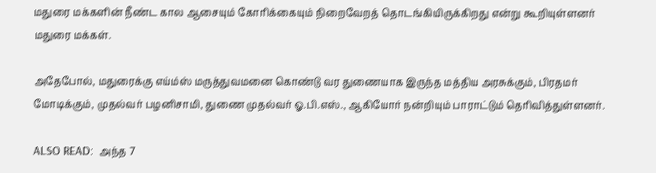மதுரை மக்களின் நீண்ட கால ஆசையும் கோரிக்கையும் நிறைவேறத் தொடங்கியிருக்கிறது என்று கூறியுள்ளனர் மதுரை மக்கள்.

அதேபோல், மதுரைக்கு எய்ம்ஸ் மருத்துவமனை கொண்டு வர துணையாக இருந்த மத்திய அரசுக்கும், பிரதமர் மோடிக்கும், முதல்வர் பழனிசாமி, துணை முதல்வர் ஓ.பி.எஸ்., ஆகியோர் நன்றியும் பாராட்டும் தெரிவித்துள்ளனர்.

ALSO READ:  அந்த 7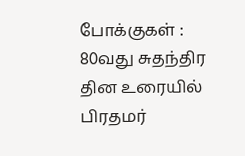போக்குகள் : 80வது சுதந்திர தின உரையில் பிரதமர்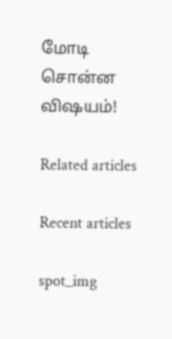மோடி சொன்ன விஷயம்!

Related articles

Recent articles

spot_img